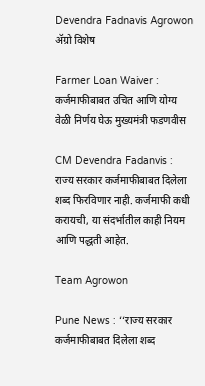Devendra Fadnavis Agrowon
ॲग्रो विशेष

Farmer Loan Waiver : कर्जमाफीबाबत उचित आणि योग्य वेळी निर्णय घेऊ मुख्यमंत्री फडणवीस

CM Devendra Fadanvis : राज्य सरकार कर्जमाफीबाबत दिलेला शब्द फिरविणार नाही. कर्जमाफी कधी करायची, या संदर्भातील काही नियम आणि पद्धती आहेत.

Team Agrowon

Pune News : ‘‘राज्य सरकार कर्जमाफीबाबत दिलेला शब्द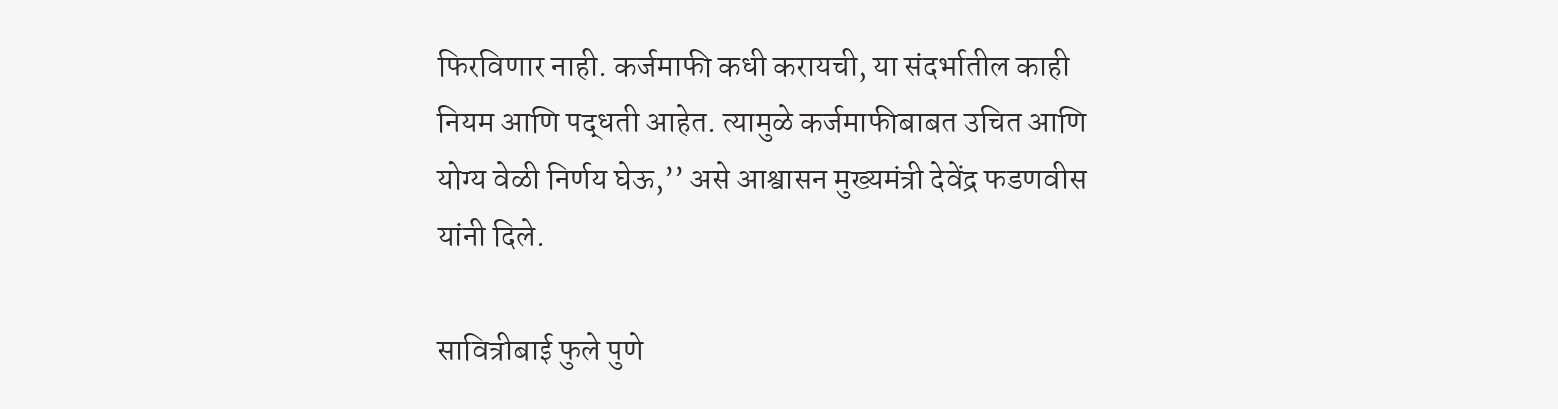फिरविणार नाही. कर्जमाफी कधी करायची, या संदर्भातील काही नियम आणि पद्धती आहेत. त्यामुळे कर्जमाफीबाबत उचित आणि योग्य वेळी निर्णय घेऊ,’’ असे आश्वासन मुख्यमंत्री देवेंद्र फडणवीस यांनी दिले.

सावित्रीबाई फुले पुणे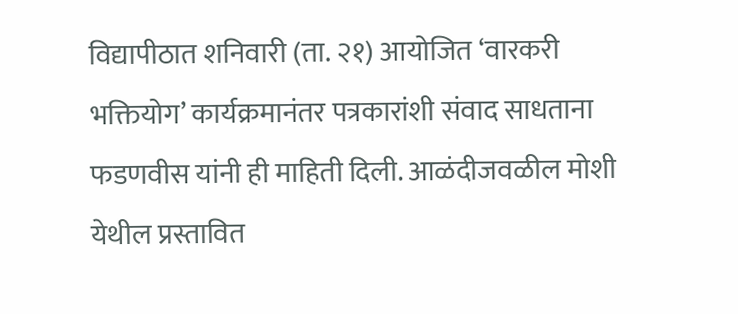विद्यापीठात शनिवारी (ता. २१) आयोजित ‘वारकरी भक्तियोग’ कार्यक्रमानंतर पत्रकारांशी संवाद साधताना फडणवीस यांनी ही माहिती दिली. आळंदीजवळील मोशी येथील प्रस्तावित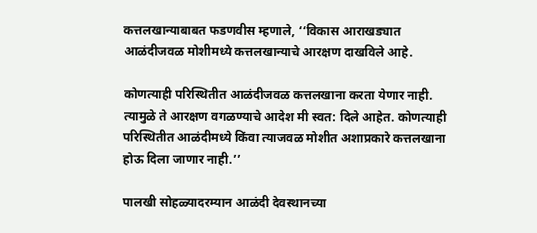कत्तलखान्याबाबत फडणवीस म्हणाले, ‘‘विकास आराखड्यात आळंदीजवळ मोशीमध्ये कत्तलखान्याचे आरक्षण दाखविले आहे.

कोणत्याही परिस्थितीत आळंदीजवळ कत्तलखाना करता येणार नाही. त्यामुळे ते आरक्षण वगळण्याचे आदेश मी स्वत: दिले आहेत. कोणत्याही परिस्थितीत आळंदीमध्ये किंवा त्याजवळ मोशीत अशाप्रकारे कत्तलखाना होऊ दिला जाणार नाही.’’

पालखी सोहळ्यादरम्यान आळंदी देवस्थानच्या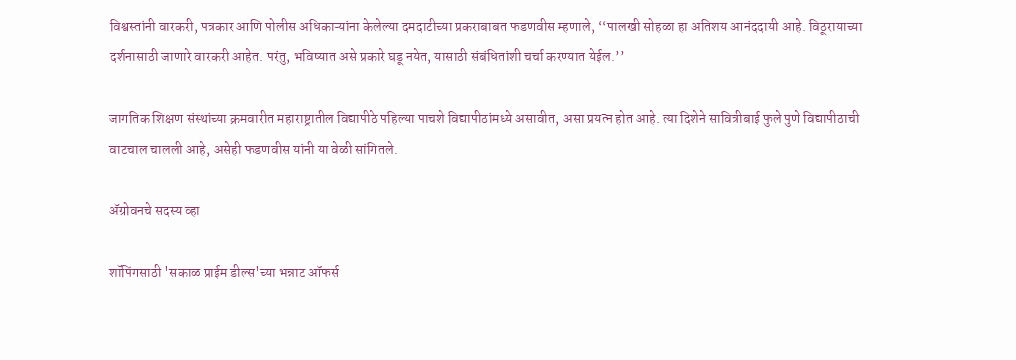विश्वस्तांनी वारकरी, पत्रकार आणि पोलीस अधिकाऱ्यांना केलेल्या दमदाटीच्या प्रकराबाबत फडणवीस म्हणाले, ‘‘पालखी सोहळा हा अतिशय आनंददायी आहे. विठूरायाच्या दर्शनासाठी जाणारे वारकरी आहेत. परंतु, भविष्यात असे प्रकारे घडू नयेत, यासाठी संबंधितांशी चर्चा करण्यात येईल.’’

जागतिक शिक्षण संस्थांच्या क्रमवारीत महाराष्ट्रातील विद्यापीठे पहिल्या पाचशे विद्यापीठांमध्ये असावीत, असा प्रयत्न होत आहे. त्या दिशेने सावित्रीबाई फुले पुणे विद्यापीठाची वाटचाल चालली आहे, असेही फडणवीस यांनी या वेळी सांगितले.

ॲग्रोवनचे सदस्य व्हा

शॉपिंगसाठी 'सकाळ प्राईम डील्स'च्या भन्नाट ऑफर्स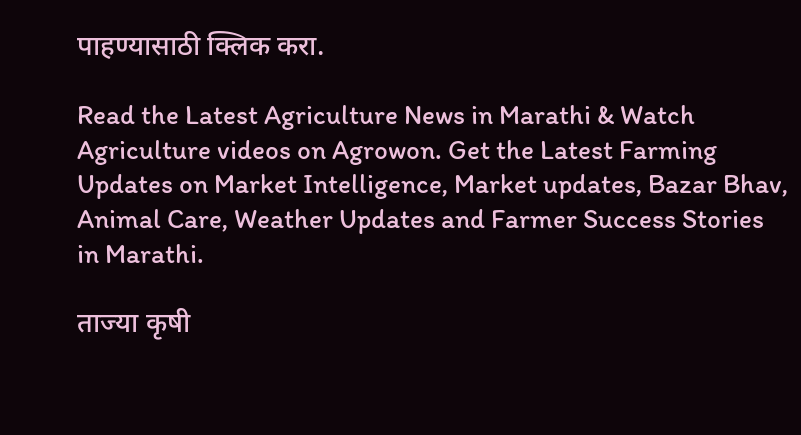पाहण्यासाठी क्लिक करा.

Read the Latest Agriculture News in Marathi & Watch Agriculture videos on Agrowon. Get the Latest Farming Updates on Market Intelligence, Market updates, Bazar Bhav, Animal Care, Weather Updates and Farmer Success Stories in Marathi.

ताज्या कृषी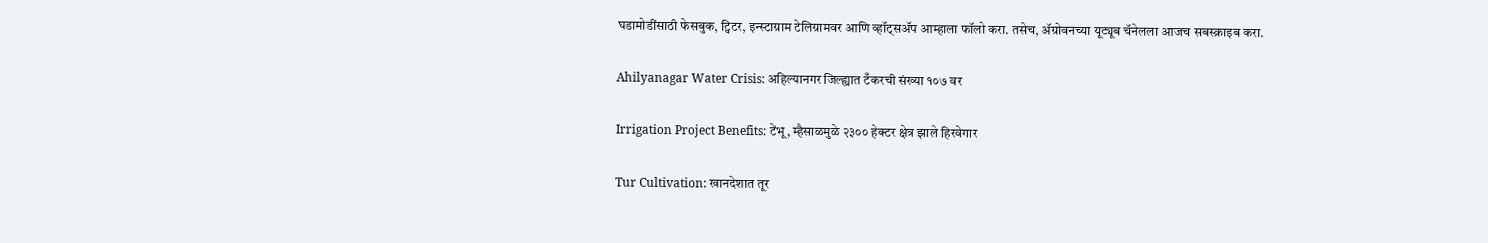घडामोडींसाठी फेसबुक, ट्विटर, इन्स्टाग्राम टेलिग्रामवर आणि व्हॉट्सॲप आम्हाला फॉलो करा. तसेच, ॲग्रोवनच्या यूट्यूब चॅनेलला आजच सबस्क्राइब करा.

Ahilyanagar Water Crisis: अहिल्यानगर जिल्ह्यात टँकरची संख्या १०७ वर

Irrigation Project Benefits: टेंभू, म्हैसाळमुळे २३०० हेक्टर क्षेत्र झाले हिरवेगार

Tur Cultivation: खानदेशात तूर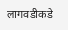लागवडीकडे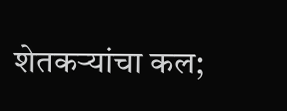शेतकऱ्यांचा कल;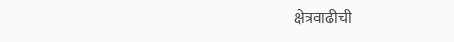क्षेत्रवाढीची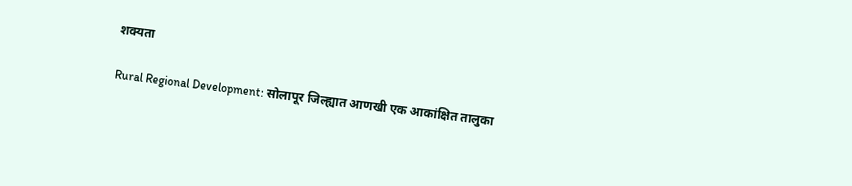शक्यता

Rural Regional Development: सोलापूर जिल्ह्यात आणखी एक आकांक्षित तालुका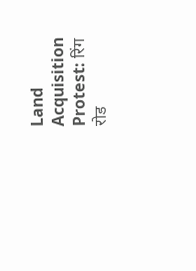Land Acquisition Protest: रिंग रोड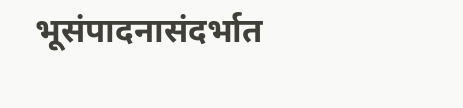भूसंपादनासंदर्भात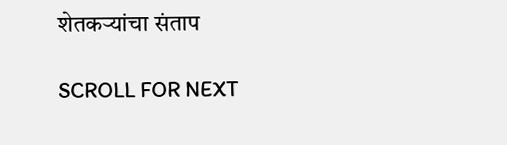शेतकऱ्यांचा संताप

SCROLL FOR NEXT